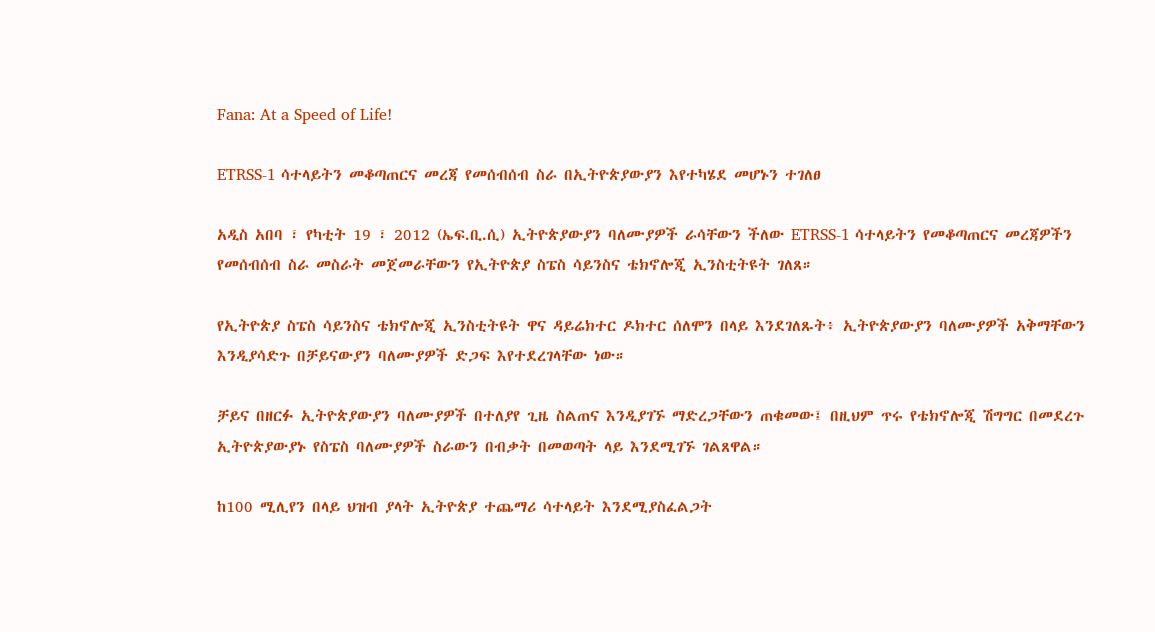Fana: At a Speed of Life!

ETRSS-1 ሳተላይትን መቆጣጠርና መረጃ የመሰብሰብ ስራ በኢትዮጵያውያን እየተካሄደ መሆኑን ተገለፀ

አዲስ አበባ ፣ የካቲት 19 ፣ 2012 (ኤፍ.ቢ.ሲ) ኢትዮጵያውያን ባለሙያዎች ራሳቸውን ችለው ETRSS-1 ሳተላይትን የመቆጣጠርና መረጃዎችን የመሰብሰብ ስራ መስራት መጀመራቸውን የኢትዮጵያ ስፔስ ሳይንስና ቴክኖሎጂ ኢንስቲትዩት ገለጸ።

የኢትዮጵያ ስፔስ ሳይንስና ቴክኖሎጂ ኢንስቲትዩት ዋና ዳይሬክተር ዶክተር ሰለሞን በላይ እንደገለጹት፥ ኢትዮጵያውያን ባለሙያዎች አቅማቸውን እንዲያሳድጉ በቻይናውያን ባለሙያዎች ድጋፍ እየተደረገላቸው ነው።

ቻይና በዘርፉ ኢትዮጵያውያን ባለሙያዎች በተለያየ ጊዜ ስልጠና እንዲያገኙ ማድረጋቸውን ጠቁመው፤ በዚህም ጥሩ የቴክኖሎጂ ሽግግር በመደረጉ ኢትዮጵያውያኑ የስፔስ ባለሙያዎች ስራውን በብቃት በመወጣት ላይ እንደሚገኙ ገልጸዋል።

ከ100 ሚሊየን በላይ ህዝብ ያላት ኢትዮጵያ ተጨማሪ ሳተላይት እንደሚያስፈልጋት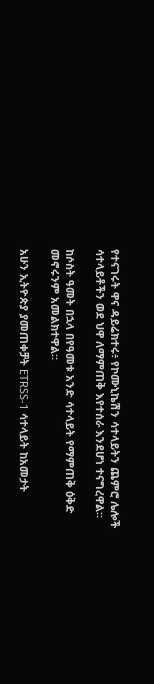የተናገሩት ዋና ዳይሬክተሩ፥ የኮሙኒኬሽን ሳተላይትን ጨምሮ ሌሎች ሳተላይቶችን ወደ ህዋ ለማምጠቅ እየተሰራ እንደሆነ ተናግረዋል።

ከሶስት ዓመት በኋላ በየዓመቱ አንድ ሳተላይት የማምጠቅ ዕቅድ መኖሩንም አመልክተዋል።

አሁን ኢትዮጵያ ያመጠቀቻት ETRSS-1 ሳተላይት ከአመታት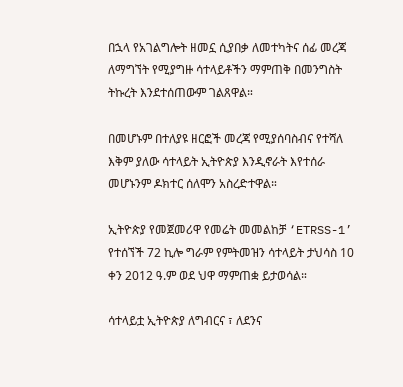በኋላ የአገልግሎት ዘመኗ ሲያበቃ ለመተካትና ሰፊ መረጃ ለማግኘት የሚያግዙ ሳተላይቶችን ማምጠቅ በመንግስት ትኩረት እንደተሰጠውም ገልጸዋል።

በመሆኑም በተለያዩ ዘርፎች መረጃ የሚያሰባስብና የተሻለ እቅም ያለው ሳተላይት ኢትዮጵያ እንዲኖራት እየተሰራ መሆኑንም ዶክተር ሰለሞን አስረድተዋል።

ኢትዮጵያ የመጀመሪዋ የመሬት መመልከቻ ‘ETRSS-1’ የተሰኘች 72 ኪሎ ግራም የምትመዝን ሳተላይት ታህሳስ 10 ቀን 2012 ዓ.ም ወደ ህዋ ማምጠቋ ይታወሳል።

ሳተላይቷ ኢትዮጵያ ለግብርና ፣ ለደንና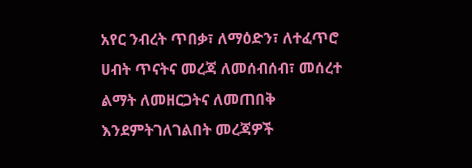አየር ንብረት ጥበቃ፣ ለማዕድን፣ ለተፈጥሮ ሀብት ጥናትና መረጃ ለመሰብሰብ፣ መሰረተ ልማት ለመዘርጋትና ለመጠበቅ እንደምትገለገልበት መረጃዎች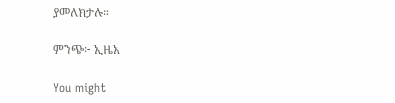ያመለክታሉ።

ምንጭ፦ ኢዜአ

You might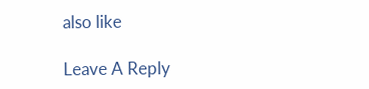also like

Leave A Reply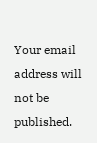Your email address will not be published.